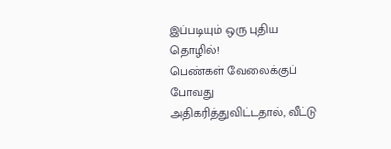இப்படியும் ஒரு புதிய தொழில்!
பெண்கள் வேலைக்குப் போவது அதிகரித்துவிட்டதால், வீட்டு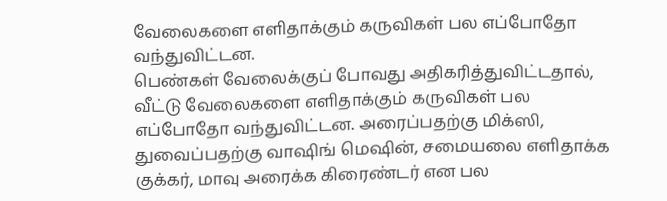வேலைகளை எளிதாக்கும் கருவிகள் பல எப்போதோ வந்துவிட்டன.
பெண்கள் வேலைக்குப் போவது அதிகரித்துவிட்டதால், வீட்டு வேலைகளை எளிதாக்கும் கருவிகள் பல எப்போதோ வந்துவிட்டன. அரைப்பதற்கு மிக்ஸி, துவைப்பதற்கு வாஷிங் மெஷின், சமையலை எளிதாக்க குக்கர், மாவு அரைக்க கிரைண்டர் என பல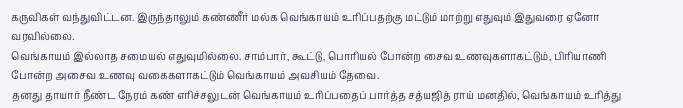கருவிகள் வந்துவிட்டன. இருந்தாலும் கண்ணீர் மல்க வெங்காயம் உரிப்பதற்கு மட்டும் மாற்று எதுவும் இதுவரை ஏனோ வரவில்லை.
வெங்காயம் இல்லாத சமையல் எதுவுமில்லை. சாம்பார், கூட்டு, பொரியல் போன்ற சைவ உணவுகளாகட்டும், பிரியாணி போன்ற அசைவ உணவு வகைகளாகட்டும் வெங்காயம் அவசியம் தேவை.
தனது தாயார் நீண்ட நேரம் கண் எரிச்சலுடன் வெங்காயம் உரிப்பதைப் பார்த்த சத்யஜித் ராய் மனதில், வெங்காயம் உரித்து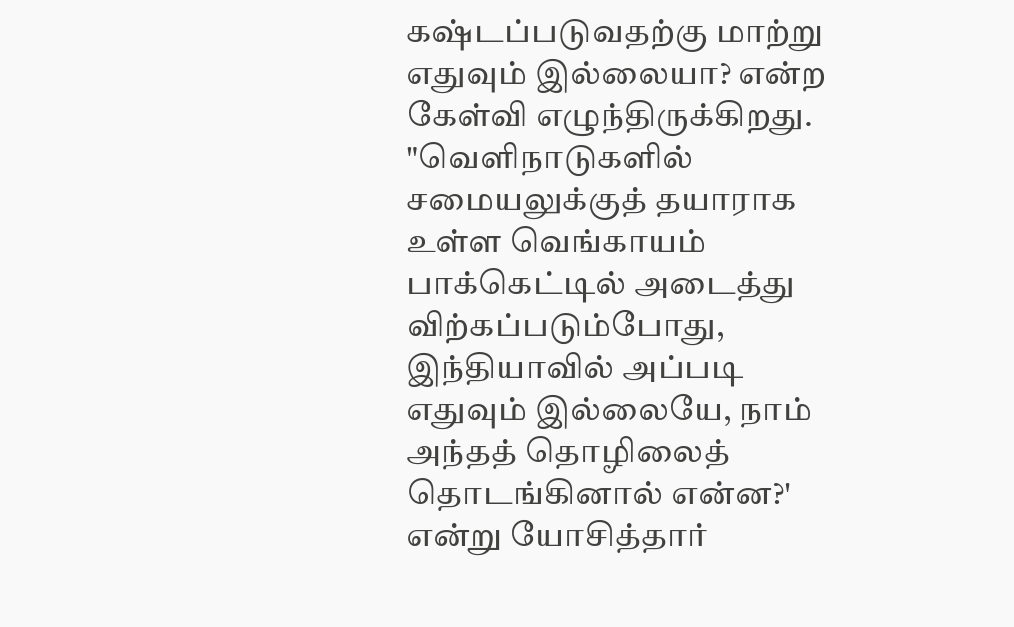கஷ்டப்படுவதற்கு மாற்று எதுவும் இல்லையா? என்ற கேள்வி எழுந்திருக்கிறது.
"வெளிநாடுகளில் சமையலுக்குத் தயாராக உள்ள வெங்காயம் பாக்கெட்டில் அடைத்து விற்கப்படும்போது, இந்தியாவில் அப்படி எதுவும் இல்லையே, நாம் அந்தத் தொழிலைத் தொடங்கினால் என்ன?' என்று யோசித்தார்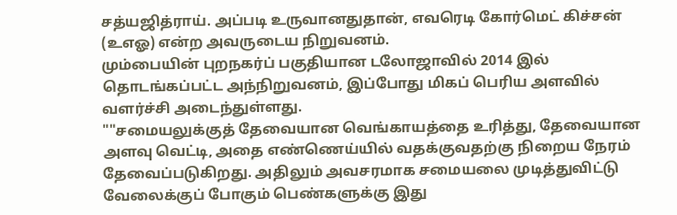சத்யஜித்ராய். அப்படி உருவானதுதான், எவரெடி கோர்மெட் கிச்சன் (உஎஓ) என்ற அவருடைய நிறுவனம்.
மும்பையின் புறநகர்ப் பகுதியான டலோஜாவில் 2014 இல் தொடங்கப்பட்ட அந்நிறுவனம், இப்போது மிகப் பெரிய அளவில் வளர்ச்சி அடைந்துள்ளது.
""சமையலுக்குத் தேவையான வெங்காயத்தை உரித்து, தேவையான அளவு வெட்டி, அதை எண்ணெய்யில் வதக்குவதற்கு நிறைய நேரம் தேவைப்படுகிறது. அதிலும் அவசரமாக சமையலை முடித்துவிட்டு வேலைக்குப் போகும் பெண்களுக்கு இது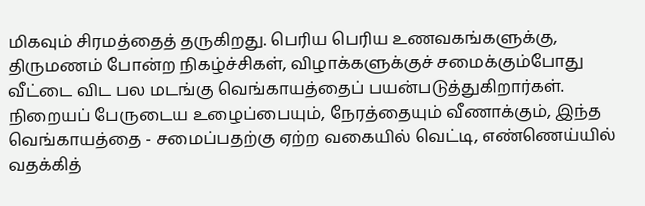மிகவும் சிரமத்தைத் தருகிறது. பெரிய பெரிய உணவகங்களுக்கு, திருமணம் போன்ற நிகழ்ச்சிகள், விழாக்களுக்குச் சமைக்கும்போது வீட்டை விட பல மடங்கு வெங்காயத்தைப் பயன்படுத்துகிறார்கள். நிறையப் பேருடைய உழைப்பையும், நேரத்தையும் வீணாக்கும், இந்த வெங்காயத்தை - சமைப்பதற்கு ஏற்ற வகையில் வெட்டி, எண்ணெய்யில் வதக்கித்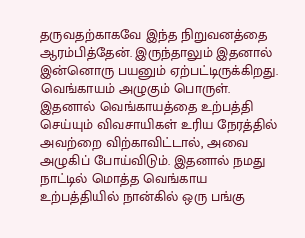தருவதற்காகவே இந்த நிறுவனத்தை ஆரம்பித்தேன். இருந்தாலும் இதனால் இன்னொரு பயனும் ஏற்பட்டிருக்கிறது.
வெங்காயம் அழுகும் பொருள். இதனால் வெங்காயத்தை உற்பத்தி செய்யும் விவசாயிகள் உரிய நேரத்தில் அவற்றை விற்காவிட்டால், அவை அழுகிப் போய்விடும். இதனால் நமது நாட்டில் மொத்த வெங்காய உற்பத்தியில் நான்கில் ஒரு பங்கு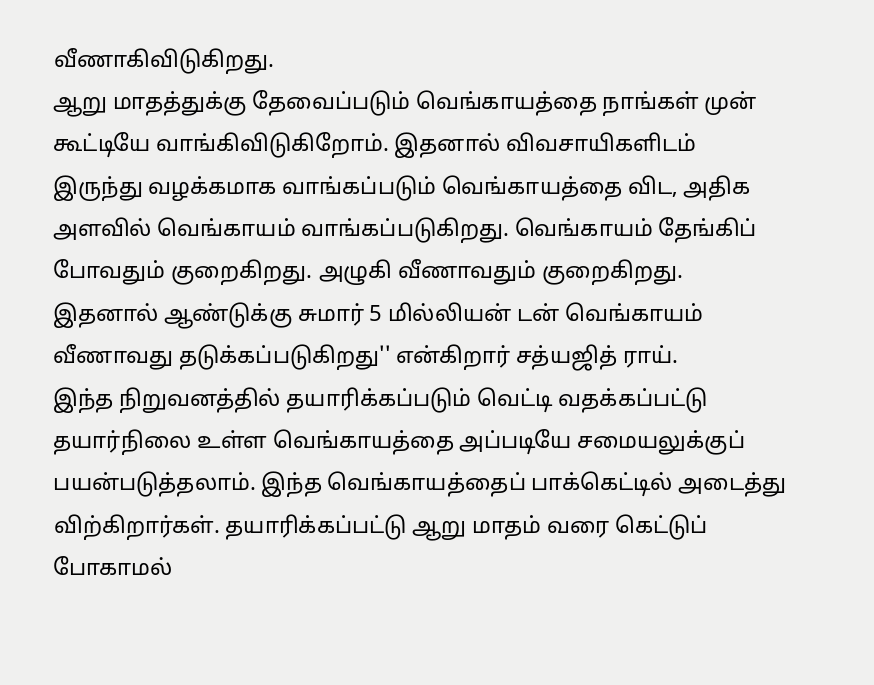வீணாகிவிடுகிறது.
ஆறு மாதத்துக்கு தேவைப்படும் வெங்காயத்தை நாங்கள் முன் கூட்டியே வாங்கிவிடுகிறோம். இதனால் விவசாயிகளிடம் இருந்து வழக்கமாக வாங்கப்படும் வெங்காயத்தை விட, அதிக அளவில் வெங்காயம் வாங்கப்படுகிறது. வெங்காயம் தேங்கிப் போவதும் குறைகிறது. அழுகி வீணாவதும் குறைகிறது. இதனால் ஆண்டுக்கு சுமார் 5 மில்லியன் டன் வெங்காயம் வீணாவது தடுக்கப்படுகிறது'' என்கிறார் சத்யஜித் ராய்.
இந்த நிறுவனத்தில் தயாரிக்கப்படும் வெட்டி வதக்கப்பட்டு தயார்நிலை உள்ள வெங்காயத்தை அப்படியே சமையலுக்குப் பயன்படுத்தலாம். இந்த வெங்காயத்தைப் பாக்கெட்டில் அடைத்து விற்கிறார்கள். தயாரிக்கப்பட்டு ஆறு மாதம் வரை கெட்டுப் போகாமல்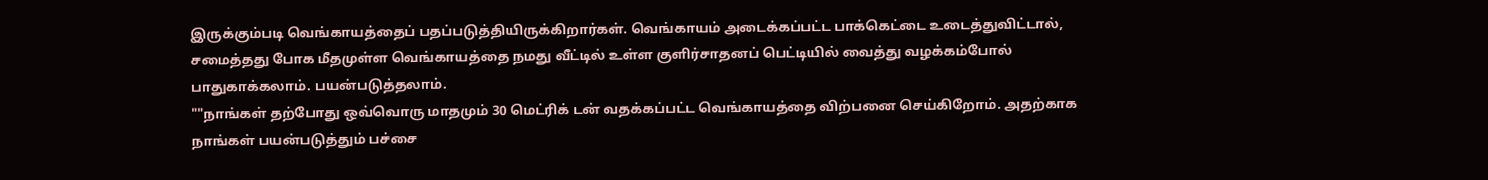இருக்கும்படி வெங்காயத்தைப் பதப்படுத்தியிருக்கிறார்கள். வெங்காயம் அடைக்கப்பட்ட பாக்கெட்டை உடைத்துவிட்டால், சமைத்தது போக மீதமுள்ள வெங்காயத்தை நமது வீட்டில் உள்ள குளிர்சாதனப் பெட்டியில் வைத்து வழக்கம்போல் பாதுகாக்கலாம். பயன்படுத்தலாம்.
""நாங்கள் தற்போது ஒவ்வொரு மாதமும் 30 மெட்ரிக் டன் வதக்கப்பட்ட வெங்காயத்தை விற்பனை செய்கிறோம். அதற்காக நாங்கள் பயன்படுத்தும் பச்சை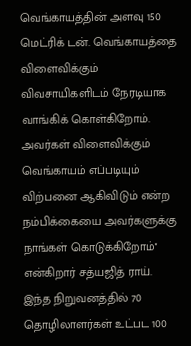வெங்காயத்தின் அளவு 150 மெட்ரிக் டன். வெங்காயத்தை விளைவிக்கும் விவசாயிகளிடம் நேரடியாக வாங்கிக் கொள்கிறோம். அவர்கள் விளைவிக்கும் வெங்காயம் எப்படியும் விற்பனை ஆகிவிடும் என்ற நம்பிக்கையை அவர்களுக்கு நாங்கள் கொடுக்கிறோம்'' என்கிறார் சத்யஜித் ராய்.
இந்த நிறுவனத்தில் 70 தொழிலாளர்கள் உட்பட 100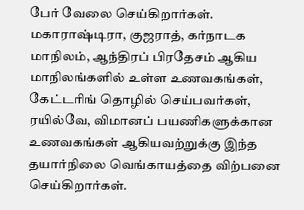பேர் வேலை செய்கிறார்கள். மகாராஷ்டிரா, குஜராத், கர்நாடக மாநிலம், ஆந்திரப் பிரதேசம் ஆகிய மாநிலங்களில் உள்ள உணவகங்கள், கேட்டரிங் தொழில் செய்பவர்கள், ரயில்வே, விமானப் பயணிகளுக்கான உணவகங்கள் ஆகியவற்றுக்கு இந்த தயார்நிலை வெங்காயத்தை விற்பனை செய்கிறார்கள்.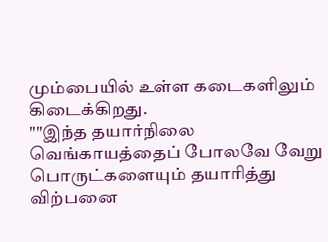மும்பையில் உள்ள கடைகளிலும் கிடைக்கிறது.
""இந்த தயார்நிலை வெங்காயத்தைப் போலவே வேறு பொருட்களையும் தயாரித்து விற்பனை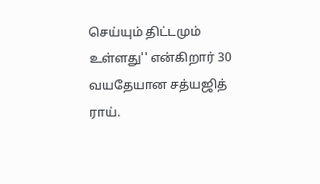செய்யும் திட்டமும் உள்ளது'' என்கிறார் 30 வயதேயான சத்யஜித் ராய்.